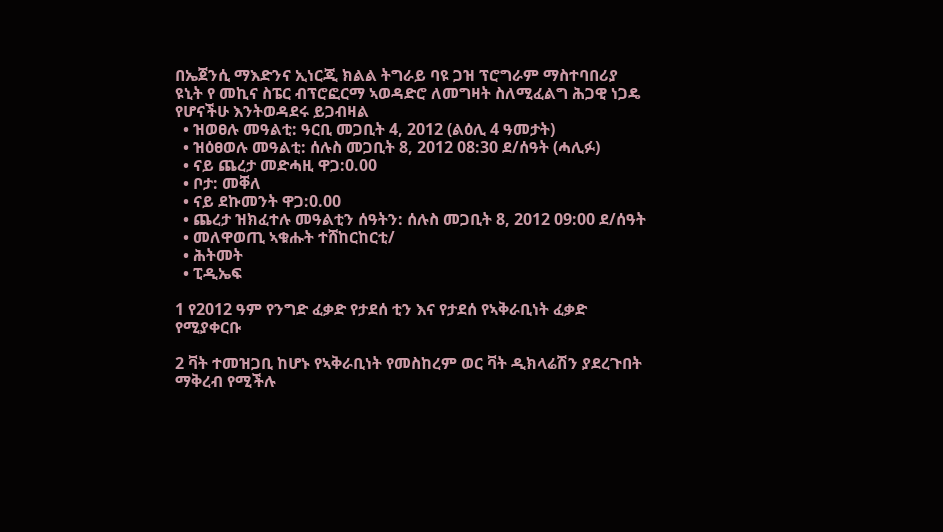በኤጀንሲ ማእድንና ኢነርጂ ክልል ትግራይ ባዩ ጋዝ ፕሮግራም ማስተባበሪያ ዩኒት የ መኪና ስፔር ብፕሮፎርማ ኣወዳድሮ ለመግዛት ስለሚፈልግ ሕጋዊ ነጋዴ የሆናችሁ እንትወዳደሩ ይጋብዛል
  • ዝወፀሉ መዓልቲ: ዓርቢ መጋቢት 4, 2012 (ልዕሊ 4 ዓመታት)
  • ዝዕፀወሉ መዓልቲ: ሰሉስ መጋቢት 8, 2012 08:30 ደ/ሰዓት (ሓሊፉ)
  • ናይ ጨረታ መድሓዚ ዋጋ:0.00
  • ቦታ: መቐለ
  • ናይ ደኩመንት ዋጋ:0.00
  • ጨረታ ዝክፈተሉ መዓልቲን ሰዓትን: ሰሉስ መጋቢት 8, 2012 09:00 ደ/ሰዓት
  • መለዋወጢ ኣቁሑት ተሸከርከርቲ/
  • ሕትመት
  • ፒዲኤፍ

1 የ2012 ዓም የንግድ ፈቃድ የታደሰ ቲን እና የታደሰ የኣቅራቢነት ፈቃድ የሚያቀርቡ

2 ቫት ተመዝጋቢ ከሆኑ የኣቅራቢነት የመስከረም ወር ቫት ዲክላሬሽን ያደረጉበት ማቅረብ የሚችሉ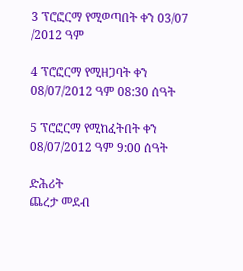3 ፕሮፎርማ የሚወጣበት ቀን 03/07 /2012 ዓም

4 ፕሮፎርማ የሚዘጋባት ቀን 08/07/2012 ዓም 08:30 ሰዓት

5 ፕሮፎርማ የሚከፈትበት ቀን 08/07/2012 ዓም 9:00 ሰዓት

ድሕሪት
ጨረታ መደብ